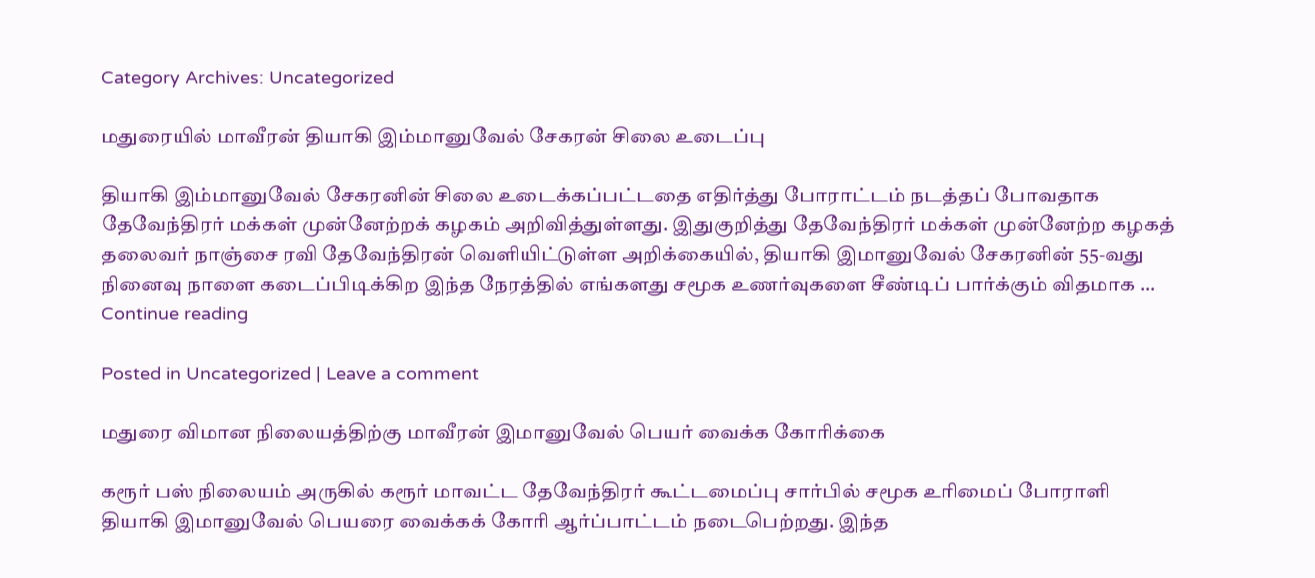Category Archives: Uncategorized

மதுரையில் மாவீரன் தியாகி இம்மானுவேல் சேகரன் சிலை உடைப்பு

தியாகி இம்மானுவேல் சேகரனின் சிலை உடைக்கப்பட்டதை எதிர்த்து போராட்டம் நடத்தப் போவதாக தேவேந்திரர் மக்கள் முன்னேற்றக் கழகம் அறிவித்துள்ளது. இதுகுறித்து தேவேந்திரர் மக்கள் முன்னேற்ற கழகத் தலைவர் நாஞ்சை ரவி தேவேந்திரன் வெளியிட்டுள்ள அறிக்கையில், தியாகி இமானுவேல் சேகரனின் 55-வது நினைவு நாளை கடைப்பிடிக்கிற இந்த நேரத்தில் எங்களது சமூக உணர்வுகளை சீண்டிப் பார்க்கும் விதமாக … Continue reading

Posted in Uncategorized | Leave a comment

மதுரை விமான நிலையத்திற்கு மாவீரன் இமானுவேல் பெயர் வைக்க கோரிக்கை

கரூர் பஸ் நிலையம் அருகில் கரூர் மாவட்ட தேவேந்திரர் கூட்டமைப்பு சார்பில் சமூக உரிமைப் போராளி தியாகி இமானுவேல் பெயரை வைக்கக் கோரி ஆர்ப்பாட்டம் நடைபெற்றது. இந்த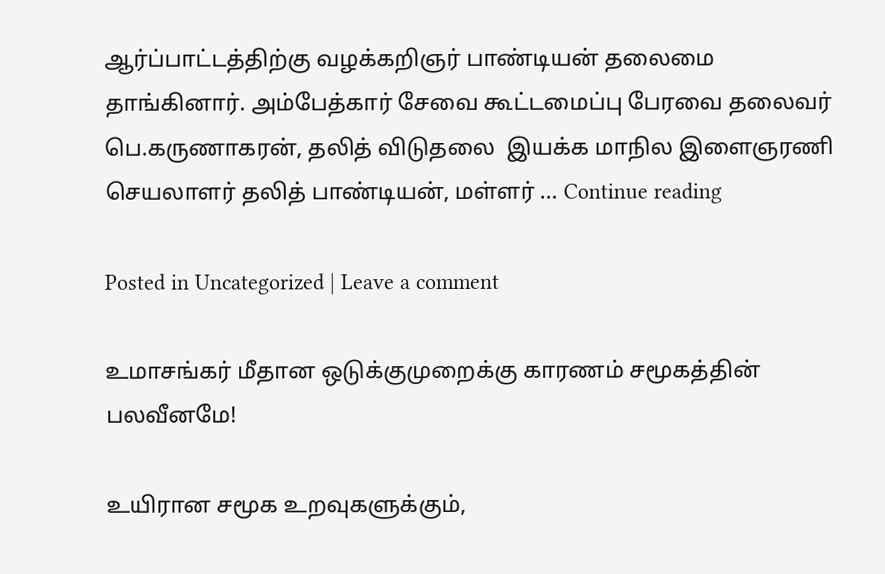ஆர்ப்பாட்டத்திற்கு வழக்கறிஞர் பாண்டியன் தலைமை தாங்கினார். அம்பேத்கார் சேவை கூட்டமைப்பு பேரவை தலைவர் பெ.கருணாகரன், தலித் விடுதலை  இயக்க மாநில இளைஞரணி செயலாளர் தலித் பாண்டியன், மள்ளர் … Continue reading

Posted in Uncategorized | Leave a comment

உமாசங்கர் மீதான ஒடுக்குமுறைக்கு காரணம் சமூகத்தின் பலவீனமே!

உயிரான சமூக உறவுகளுக்கும்,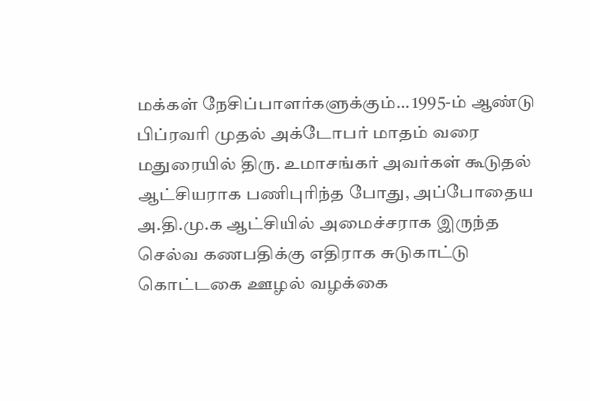மக்கள் நேசிப்பாளர்களுக்கும்… 1995-ம் ஆண்டு பிப்ரவரி முதல் அக்டோபர் மாதம் வரை மதுரையில் திரு. உமாசங்கர் அவர்கள் கூடுதல் ஆட்சியராக பணிபுரிந்த போது, அப்போதைய அ.தி.மு.க ஆட்சியில் அமைச்சராக இருந்த செல்வ கணபதிக்கு எதிராக சுடுகாட்டு கொட்டகை ஊழல் வழக்கை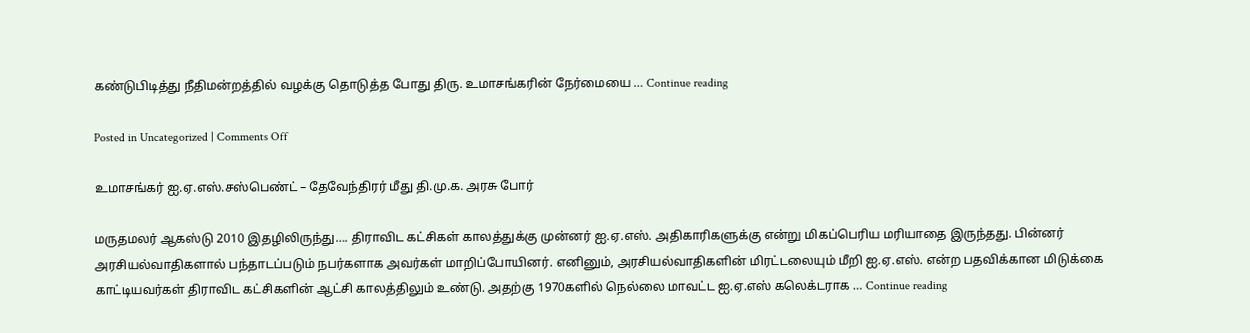கண்டுபிடித்து நீதிமன்றத்தில் வழக்கு தொடுத்த போது திரு. உமாசங்கரின் நேர்மையை … Continue reading

Posted in Uncategorized | Comments Off

உமாசங்கர் ஐ.ஏ.எஸ்.சஸ்பெண்ட் – தேவேந்திரர் மீது தி.மு.க. அரசு போர்

மருதமலர் ஆகஸ்டு 2010 இதழிலிருந்து…. திராவிட கட்சிகள் காலத்துக்கு முன்னர் ஐ.ஏ.எஸ். அதிகாரிகளுக்கு என்று மிகப்பெரிய மரியாதை இருந்தது. பின்னர் அரசியல்வாதிகளால் பந்தாடப்படும் நபர்களாக அவர்கள் மாறிப்போயினர். எனினும், அரசியல்வாதிகளின் மிரட்டலையும் மீறி ஐ.ஏ.எஸ். என்ற பதவிக்கான மிடுக்கை காட்டியவர்கள் திராவிட கட்சிகளின் ஆட்சி காலத்திலும் உண்டு. அதற்கு 1970களில் நெல்லை மாவட்ட ஐ.ஏ.எஸ் கலெக்டராக … Continue reading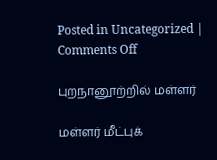Posted in Uncategorized | Comments Off

புறநானூற்றில் மள்ளர்

மள்ளர் மீட்புக்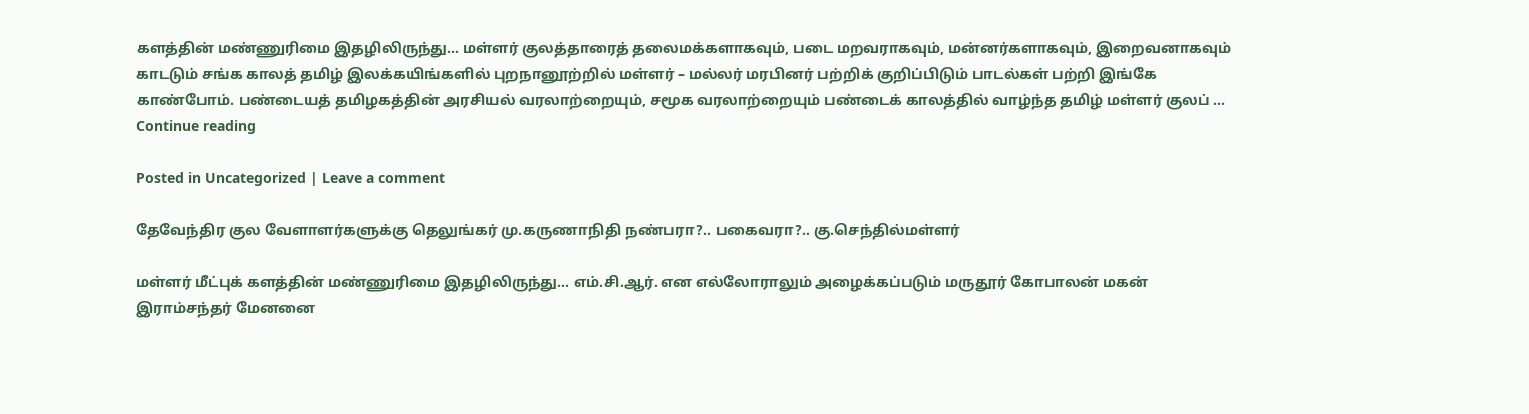களத்தின் மண்ணுரிமை இதழிலிருந்து… மள்ளர் குலத்தாரைத் தலைமக்களாகவும், படை மறவராகவும், மன்னர்களாகவும், இறைவனாகவும் காடடும் சங்க காலத் தமிழ் இலக்கயிங்களில் புறநானூற்றில் மள்ளர் – மல்லர் மரபினர் பற்றிக் குறிப்பிடும் பாடல்கள் பற்றி இங்கே காண்போம். பண்டையத் தமிழகத்தின் அரசியல் வரலாற்றையும், சமூக வரலாற்றையும் பண்டைக் காலத்தில் வாழ்ந்த தமிழ் மள்ளர் குலப் … Continue reading

Posted in Uncategorized | Leave a comment

தேவேந்திர குல வேளாளர்களுக்கு தெலுங்கர் மு.கருணாநிதி நண்பரா?.. பகைவரா?.. கு.செந்தில்மள்ளர்

மள்ளர் மீட்புக் களத்தின் மண்ணுரிமை இதழிலிருந்து… எம்.சி.ஆர். என எல்லோராலும் அழைக்கப்படும் மருதூர் கோபாலன் மகன் இராம்சந்தர் மேனனை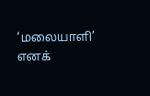‘மலையாளி’ எனக்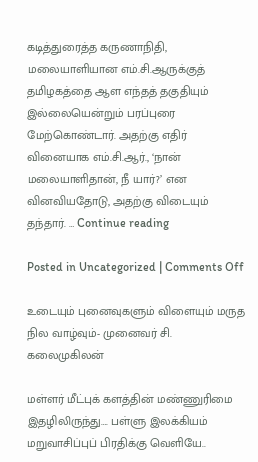கடித்துரைத்த கருணாநிதி, மலையாளியான எம்.சி.ஆருக்குத் தமிழகத்தை ஆள எந்தத் தகுதியும் இல்லையென்றும் பரப்புரை மேற்கொண்டார். அதற்கு எதிர் வினையாக எம்.சி.ஆர்., ‘நான் மலையாளிதான், நீ யார்?’ என வினவியதோடு, அதற்கு விடையும் தந்தார். … Continue reading

Posted in Uncategorized | Comments Off

உடையும் புனைவுகளும் விளையும் மருத நில வாழ்வும்- முனைவர் சி. கலைமுகிலன்

மள்ளர் மீட்புக் களத்தின் மண்ணுரிமை இதழிலிருந்து…. பள்ளு இலக்கியம் மறுவாசிப்புப் பிரதிக்கு வெளியே..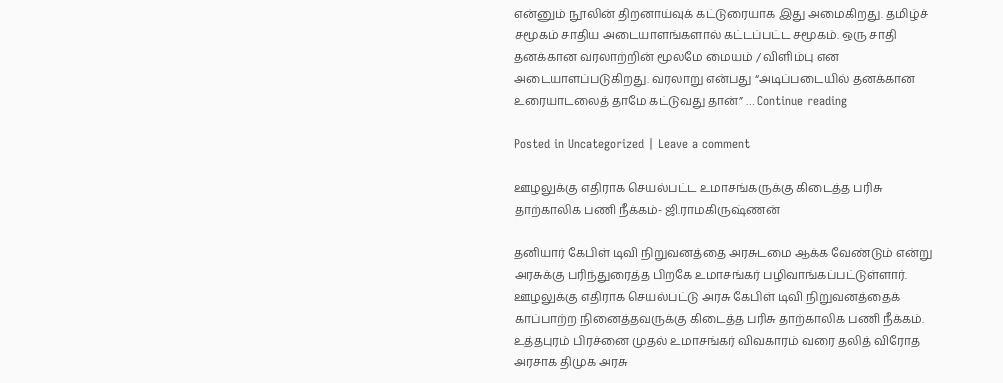என்னும் நூலின் திறனாய்வுக் கட்டுரையாக இது அமைகிறது. தமிழ்ச் சமூகம் சாதிய அடையாளங்களால் கட்டப்பட்ட சமூகம். ஒரு சாதி தனக்கான வரலாற்றின் மூலமே மையம் / விளிம்பு என அடையாளப்படுகிறது. வரலாறு என்பது “அடிப்படையில் தனக்கான உரையாடலைத் தாமே கட்டுவது தான்” … Continue reading

Posted in Uncategorized | Leave a comment

ஊழலுக்கு எதிராக செயல்பட்ட உமாசங்கருக்கு கிடைத்த பரிசு தாற்காலிக பணி நீக்கம்- ஜி.ராமகிருஷ்ணன்

தனியார் கேபிள் டிவி நிறுவனத்தை அரசுடமை ஆக்க வேண்டும் என்று அரசுக்கு பரிந்துரைத்த பிறகே உமாசங்கர் பழிவாங்கப்பட்டுள்ளார். ஊழலுக்கு எதிராக செயல்பட்டு அரசு கேபிள் டிவி நிறுவனத்தைக் காப்பாற்ற நினைத்தவருக்கு கிடைத்த பரிசு தாற்காலிக பணி நீக்கம். உத்தபுரம் பிரச்னை முதல் உமாசங்கர் விவகாரம் வரை தலித் விரோத அரசாக திமுக அரசு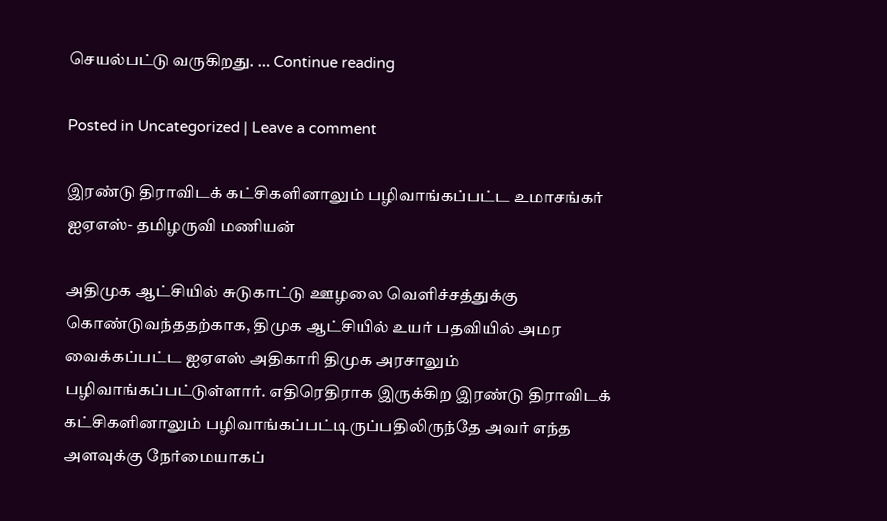செயல்பட்டு வருகிறது. … Continue reading

Posted in Uncategorized | Leave a comment

இரண்டு திராவிடக் கட்சிகளினாலும் பழிவாங்கப்பட்ட உமாசங்கர் ஐஏஎஸ்- தமிழருவி மணியன்

அதிமுக ஆட்சியில் சுடுகாட்டு ஊழலை வெளிச்சத்துக்கு கொண்டுவந்ததற்காக, திமுக ஆட்சியில் உயர் பதவியில் அமர வைக்கப்பட்ட ஐஏஎஸ் அதிகாரி திமுக அரசாலும் பழிவாங்கப்பட்டுள்ளார். எதிரெதிராக இருக்கிற இரண்டு திராவிடக் கட்சிகளினாலும் பழிவாங்கப்பட்டிருப்பதிலிருந்தே அவர் எந்த அளவுக்கு நேர்மையாகப்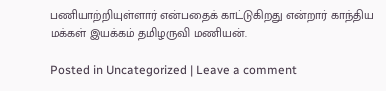பணியாற்றியுள்ளார் என்பதைக் காட்டுகிறது என்றார் காந்திய மக்கள் இயக்கம் தமிழருவி மணியன்.

Posted in Uncategorized | Leave a comment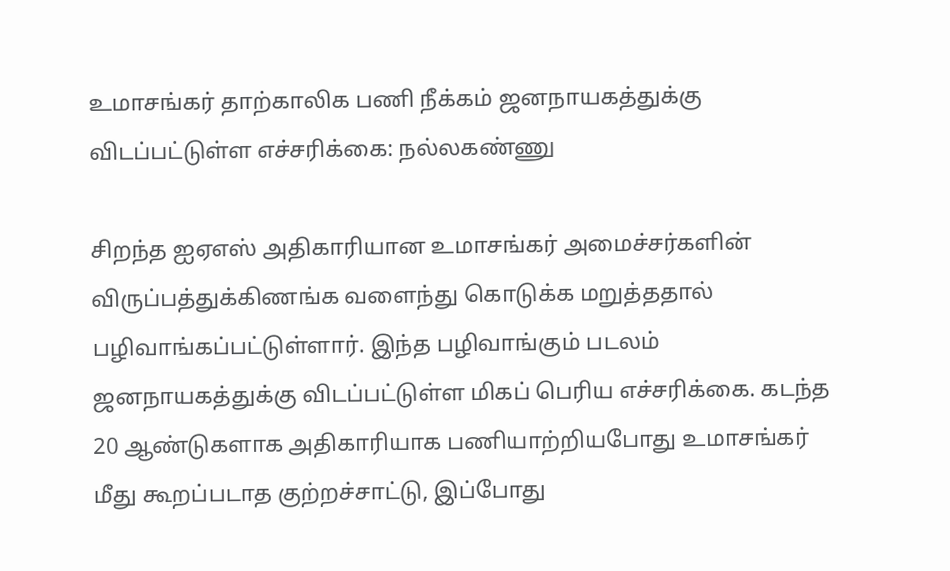உமாசங்கர் தாற்காலிக பணி நீக்கம் ஜனநாயகத்துக்கு விடப்பட்டுள்ள எச்சரிக்கை: நல்லகண்ணு

சிறந்த ஐஏஎஸ் அதிகாரியான உமாசங்கர் அமைச்சர்களின் விருப்பத்துக்கிணங்க வளைந்து கொடுக்க மறுத்ததால் பழிவாங்கப்பட்டுள்ளார். இந்த பழிவாங்கும் படலம் ஜனநாயகத்துக்கு விடப்பட்டுள்ள மிகப் பெரிய எச்சரிக்கை. கடந்த 20 ஆண்டுகளாக அதிகாரியாக பணியாற்றியபோது உமாசங்கர் மீது கூறப்படாத குற்றச்சாட்டு, இப்போது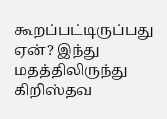கூறப்பட்டிருப்பது ஏன்? இந்து மதத்திலிருந்து கிறிஸ்தவ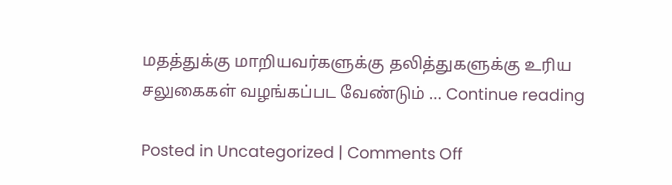மதத்துக்கு மாறியவர்களுக்கு தலித்துகளுக்கு உரிய சலுகைகள் வழங்கப்பட வேண்டும் … Continue reading

Posted in Uncategorized | Comments Off